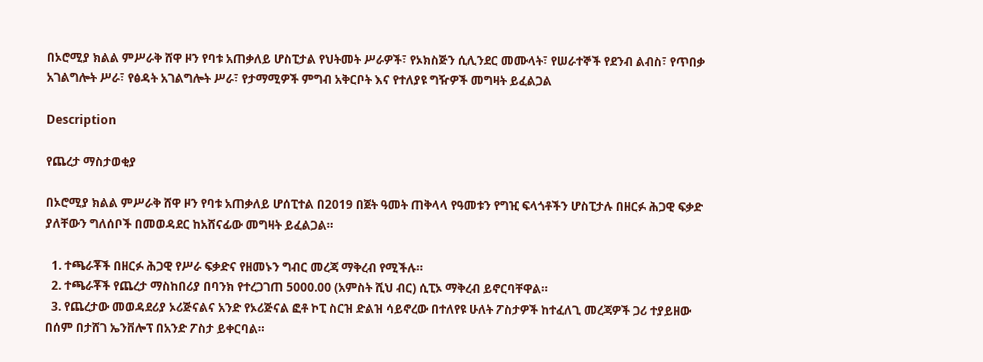በኦሮሚያ ክልል ምሥራቅ ሸዋ ዞን የባቱ አጠቃለይ ሆስፒታል የህትመት ሥራዎች፣ የኦክስጅን ሲሊንደር መሙላት፣ የሠራተኞች የደንብ ልብስ፣ የጥበቃ አገልግሎት ሥራ፣ የፅዳት አገልግሎት ሥራ፣ የታማሚዎች ምግብ አቅርቦት እና የተለያዩ ግዥዎች መግዛት ይፈልጋል

Description

የጨረታ ማስታወቂያ

በኦሮሚያ ክልል ምሥራቅ ሸዋ ዞን የባቱ አጠቃለይ ሆሰፒተል በ2019 በጀት ዓመት ጠቅላላ የዓመቱን የግዢ ፍላጎቶችን ሆስፒታሉ በዘርፉ ሕጋዊ ፍቃድ ያለቸውን ግለሰቦች በመወዳደር ከአሸናፊው መግዛት ይፈልጋል።

  1. ተጫራቾች በዘርፉ ሕጋዊ የሥራ ፍቃድና የዘመኑን ግብር መረጃ ማቅረብ የሚችሉ።
  2. ተጫራቾች የጨረታ ማስከበሪያ በባንክ የተረጋገጠ 5000.00 (አምስት ሺህ ብር) ሲፒኦ ማቅረብ ይኖርባቸዋል።
  3. የጨረታው መወዳደሪያ ኦሪጅናልና አንድ የኦሪጅናል ፎቶ ኮፒ ስርዝ ድልዝ ሳይኖረው በተለየዩ ሁለት ፖስታዎች ከተፈለጊ መረጃዎች ጋሪ ተያይዘው በሰም በታሸገ ኤንቨሎፕ በአንድ ፖስታ ይቀርባል።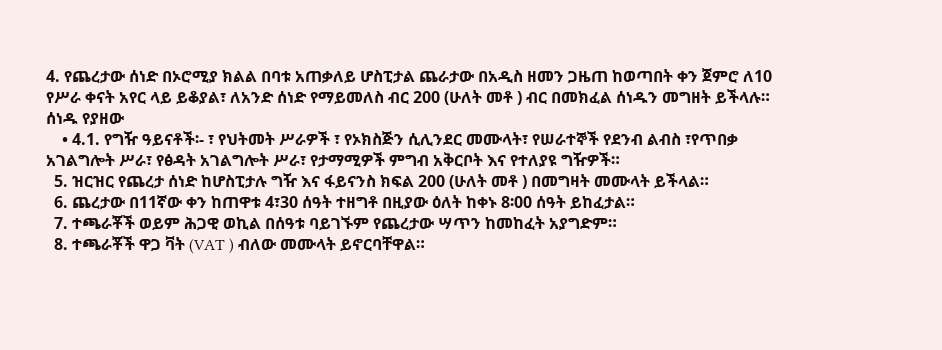4. የጨረታው ሰነድ በኦሮሚያ ክልል በባቱ አጠቃለይ ሆስፒታል ጨራታው በአዲስ ዘመን ጋዜጠ ከወጣበት ቀን ጀምሮ ለ10 የሥራ ቀናት አየር ላይ ይቆያል፣ ለአንድ ሰነድ የማይመለስ ብር 200 (ሁለት መቶ ) ብር በመክፈል ሰነዱን መግዘት ይችላሉ። ሰነዱ የያዘው
    • 4.1. የግዥ ዓይናቶች፡- ፣ የህትመት ሥራዎች ፣ የኦክስጅን ሲሊንደር መሙላት፣ የሠራተኞች የደንብ ልብስ ፣የጥበቃ አገልግሎት ሥራ፣ የፅዳት አገልግሎት ሥራ፣ የታማሚዎች ምግብ አቅርቦት እና የተለያዩ ግዥዎች።
  5. ዝርዝር የጨረታ ሰነድ ከሆስፒታሉ ግዥ እና ፋይናንስ ክፍል 200 (ሁለት መቶ ) በመግዛት መሙላት ይችላል።
  6. ጨረታው በ11ኛው ቀን ከጠዋቱ 4፣30 ሰዓት ተዘግቶ በዚያው ዕለት ከቀኑ 8፡00 ሰዓት ይከፈታል።
  7. ተጫራቾች ወይም ሕጋዊ ወኪል በሰዓቱ ባይገኙም የጨረታው ሣጥን ከመከፈት አያግድም።
  8. ተጫራቾች ዋጋ ቫት (VAT ) ብለው መሙላት ይኖርባቸዋል።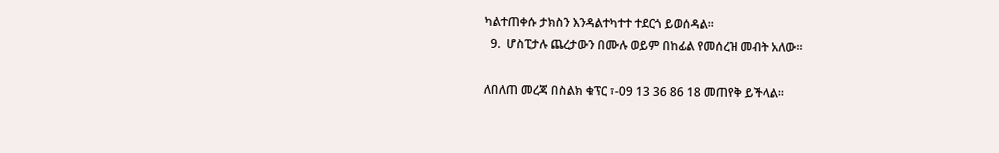ካልተጠቀሱ ታክስን እንዳልተካተተ ተደርጎ ይወሰዳል።
  9.  ሆስፒታሉ ጨረታውን በሙሉ ወይም በከፊል የመሰረዝ መብት አለው።

ለበለጠ መረጃ በስልክ ቁፕር ፣-09 13 36 86 18 መጠየቅ ይችላል።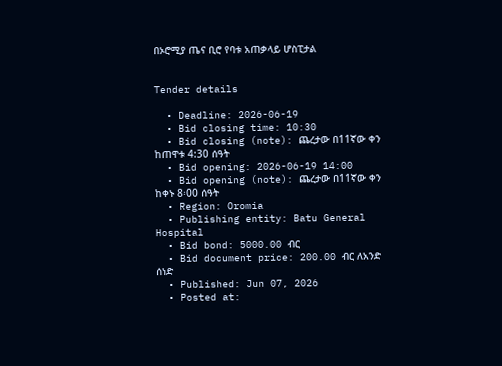በኦሮሚያ ጤና ቢሮ የባቱ አጠቃላይ ሆስፒታል


Tender details

  • Deadline: 2026-06-19
  • Bid closing time: 10:30
  • Bid closing (note): ጨረታው በ11ኛው ቀን ከጠዋቱ 4:30 ሰዓት
  • Bid opening: 2026-06-19 14:00
  • Bid opening (note): ጨረታው በ11ኛው ቀን ከቀኑ 8፡00 ሰዓት
  • Region: Oromia
  • Publishing entity: Batu General Hospital
  • Bid bond: 5000.00 ብር
  • Bid document price: 200.00 ብር ለአንድ ሰነድ
  • Published: Jun 07, 2026
  • Posted at: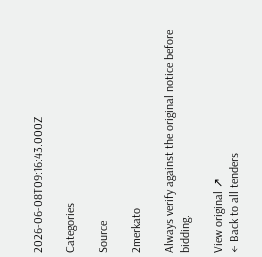2026-06-08T09:16:43.000Z

Categories

Source

2merkato

Always verify against the original notice before bidding.

View original ↗
← Back to all tenders